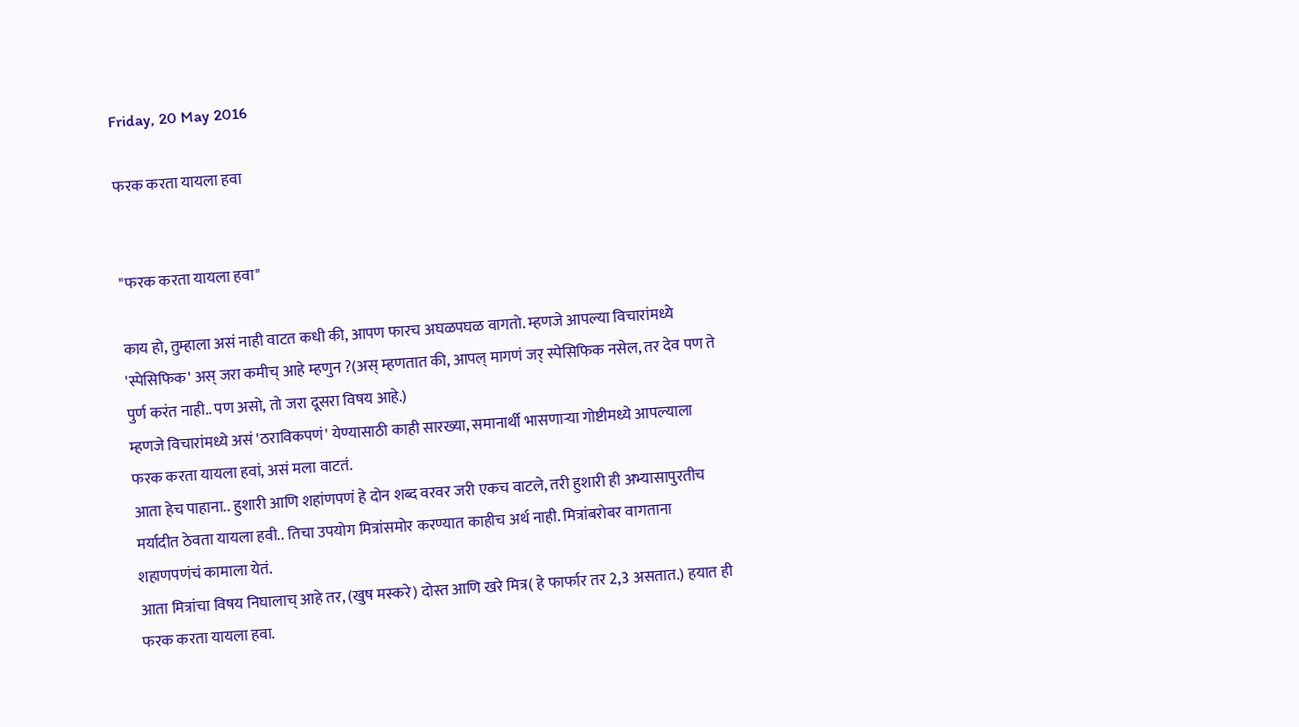Friday, 20 May 2016

फरक करता यायला हवा


"फरक करता यायला हवा"

काय हो, तुम्हाला असं नाही वाटत कधी की, आपण फारच अघळपघळ वागतो. म्हणजे आपल्या विचारांमध्ये 'स्पेसिफिक' अस् जरा कमीच् आहे म्हणुन ?(अस् म्हणतात की, आपल् मागणं जर् स्पेसिफिक नसेल, तर देव पण ते पुर्ण करंत नाही.. पण असो, तो जरा दूसरा विषय आहे.)
म्हणजे विचारांमध्ये असं 'ठराविकपणं' येण्यासाठी काही सारख्या, समानार्थी भासणाऱ्या गोष्टीमध्ये आपल्याला फरक करता यायला हवां, असं मला वाटतं.
आता हेच पाहाना.. हुशारी आणि शहांणपणं हे दोन शब्द वरवर जरी एकच वाटले, तरी हुशारी ही अभ्यासापुरतीच मर्यादीत ठेवता यायला हवी.. तिचा उपयोग मित्रांसमोर करण्यात काहीच अर्थ नाही. मित्रांबरोबर वागताना शहाणपणंचं कामाला येतं.
आता मित्रांचा विषय निघालाच् आहे तर, (खुष मस्करे) दोस्त आणि खरे मित्र( हे फार्फार तर 2,3 असतात.) हयात ही फरक करता यायला हवा.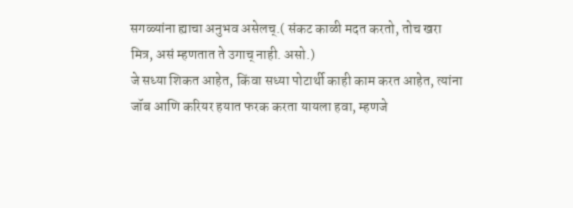सगळ्यांना ह्याचा अनुभव असेलच्.( संकट काळी मदत करतो, तोच खरा मित्र, असं म्हणतात ते उगाच् नाही. असो.)
जे सध्या शिकत आहेत, किंवा सध्या पोटार्थी काही काम करत आहेत, त्यांना जॉब आणि करियर हयात फरक करता यायला हवा, म्हणजे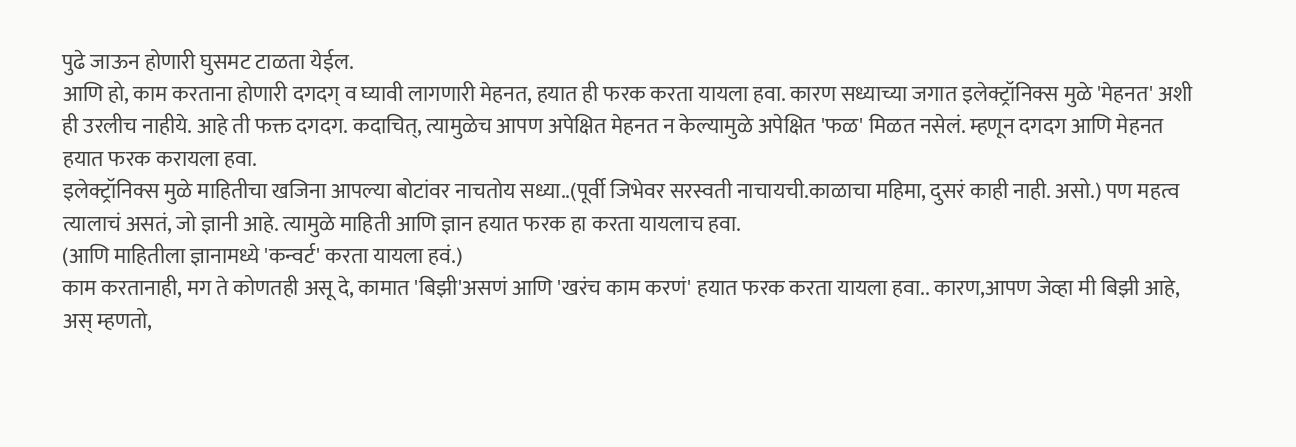पुढे जाऊन होणारी घुसमट टाळता येईल.
आणि हो, काम करताना होणारी दगदग् व घ्यावी लागणारी मेहनत, हयात ही फरक करता यायला हवा. कारण सध्याच्या जगात इलेक्ट्रॉनिक्स मुळे 'मेहनत' अशी ही उरलीच नाहीये. आहे ती फक्त दगदग. कदाचित्, त्यामुळेच आपण अपेक्षित मेहनत न केल्यामुळे अपेक्षित 'फळ' मिळत नसेलं. म्हणून दगदग आणि मेहनत हयात फरक करायला हवा.
इलेक्ट्रॉनिक्स मुळे माहितीचा खजिना आपल्या बोटांवर नाचतोय सध्या..(पूर्वी जिभेवर सरस्वती नाचायची.काळाचा महिमा, दुसरं काही नाही. असो.) पण महत्व त्यालाचं असतं, जो ज्ञानी आहे. त्यामुळे माहिती आणि ज्ञान हयात फरक हा करता यायलाच हवा.
(आणि माहितीला ज्ञानामध्ये 'कन्वर्ट' करता यायला हवं.)
काम करतानाही, मग ते कोणतही असू दे, कामात 'बिझी'असणं आणि 'खरंच काम करणं' हयात फरक करता यायला हवा.. कारण,आपण जेव्हा मी बिझी आहे, अस् म्हणतो,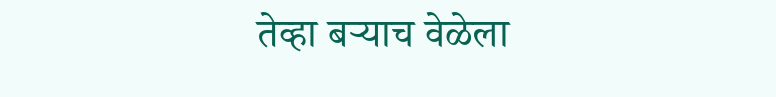तेव्हा बऱ्याच वेळेला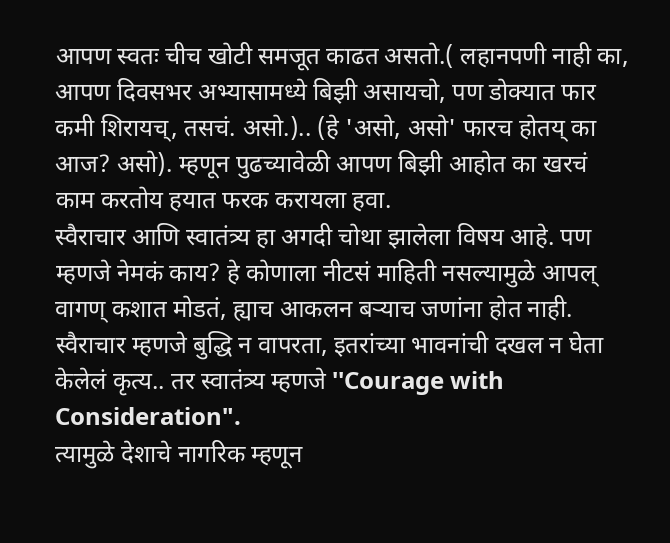आपण स्वतः चीच खोटी समजूत काढत असतो.( लहानपणी नाही का, आपण दिवसभर अभ्यासामध्ये बिझी असायचो, पण डोक्यात फार कमी शिरायच्, तसचं. असो.).. (हे 'असो, असो' फारच होतय् का आज? असो). म्हणून पुढच्यावेळी आपण बिझी आहोत का खरचं काम करतोय हयात फरक करायला हवा.
स्वैराचार आणि स्वातंत्र्य हा अगदी चोथा झालेला विषय आहे. पण म्हणजे नेमकं काय? हे कोणाला नीटसं माहिती नसल्यामुळे आपल् वागण् कशात मोडतं, ह्याच आकलन बऱ्याच जणांना होत नाही.
स्वैराचार म्हणजे बुद्धि न वापरता, इतरांच्या भावनांची दखल न घेता केलेलं कृत्य.. तर स्वातंत्र्य म्हणजे ''Courage with Consideration".
त्यामुळे देशाचे नागरिक म्हणून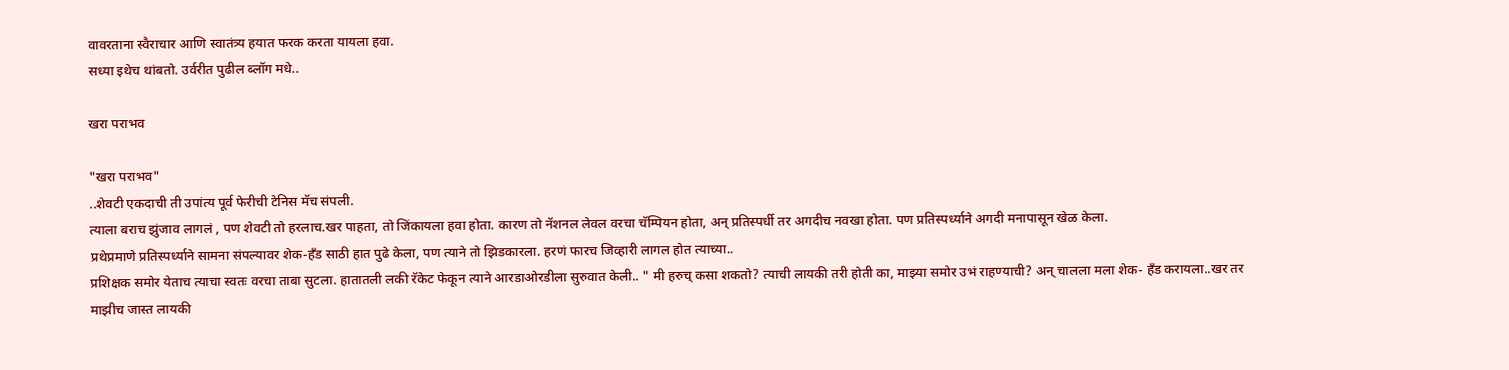वावरताना स्वैराचार आणि स्वातंत्र्य हयात फरक करता यायला हवा.
सध्या इथेच थांबतो. उर्वरीत पुढील ब्लॉग मधे..

खरा पराभव

"खरा पराभव"
..शेवटी एकदाची ती उपांत्य पूर्व फेरीची टेनिस मॅच संपली.
त्याला बराच झुंजाव लागलं , पण शेवटी तो हरलाच.खर पाहता, तो जिंकायला हवा होता. कारण तो नॅशनल लेवल वरचा चॅम्पियन होता, अन् प्रतिस्पर्धी तर अगदीच नवखा होता. पण प्रतिस्पर्ध्याने अगदी मनापासून खेळ केला.
प्रथेप्रमाणे प्रतिस्पर्ध्याने सामना संपल्यावर शेक-हॅंड साठी हात पुढे केला, पण त्याने तो झिडकारला. हरणं फारच जिव्हारी लागल होत त्याच्या..
प्रशिक्षक समोर येताच त्याचा स्वतः वरचा ताबा सुटला. हातातली लकी रॅकेट फेकून त्याने आरडाओरडीला सुरुवात केली.. " मी हरुच् कसा शकतो? त्याची लायकी तरी होती का, माझ्या समोर उभं राहण्याची? अन् चालला मला शेक- हॅंड करायला..खर तर माझीच जास्त लायकी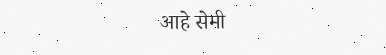आहे सेमी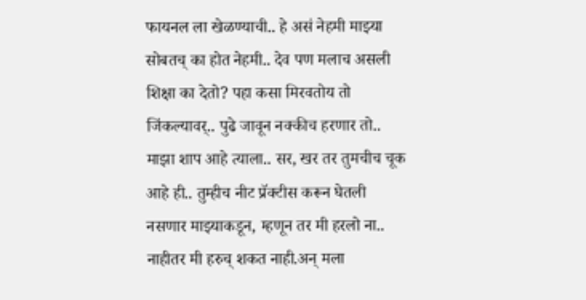फायनल ला खेळण्याची.. हे असं नेहमी माझ्या सोबतच् का होत नेहमी.. देव पण मलाच असली शिक्षा का देतो? पहा कसा मिरवतोय तो जिंकल्यावर्.. पुढे जावून नक्कीच हरणार तो.. माझा शाप आहे त्याला.. सर, खर तर तुमचीच चूक आहे ही.. तुम्हीच नीट प्रॅक्टीस करून घेतली नसणार माझ्याकडून, म्हणून तर मी हरलो ना.. नाहीतर मी हरुच् शकत नाही.अन् मला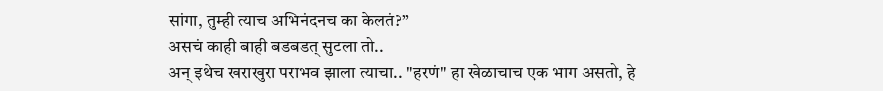सांगा, तुम्ही त्याच अभिनंदनच का केलतं?”
असचं काही बाही बडबडत् सुटला तो..
अन् इथेच खराखुरा पराभव झाला त्याचा.. "हरणं" हा खेळाचाच एक भाग असतो, हे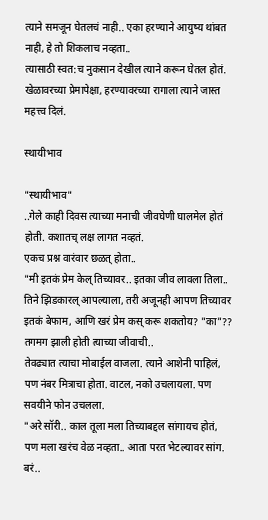त्याने समजून घेतलचं नाही.. एका हरण्याने आयुष्य थांबत नाही, हे तो शिकलाच नव्हता..
त्यासाठी स्वत:च नुकसान देखील त्याने करून घेतल होतं.
खेळावरच्या प्रेमापेक्षा, हरण्यावरच्या रागाला त्याने जास्त महत्त्व दिलं.

स्थायीभाव

"स्थायीभाव"
..गेले काही दिवस त्याच्या मनाची जीवघेणी घालमेल होतं होती. कशातच् लक्ष लागत नव्हतं.
एकच प्रश्न वारंवार छळत् होता..
"मी इतकं प्रेम केल् तिच्यावर.. इतका जीव लावला तिला.. तिने झिडकारल् आपल्याला, तरी अजूनही आपण तिच्यावर इतकं बेफाम, आणि खरं प्रेम कस् करू शकतोय? "का"?? तगमग झाली होती त्याच्या जीवाची..
तेवढ्यात त्याचा मोबाईल वाजला. त्याने आशेनी पाहिलं, पण नंबर मित्राचा होता. वाटल, नको उचलायला. पण सवयीने फोन उचलला.
"अरे सॉरी.. काल तूला मला तिच्याबद्दल सांगायच होतं, पण मला खरंच वेळ नव्हता.. आता परत भेटल्यावर सांग. बरं..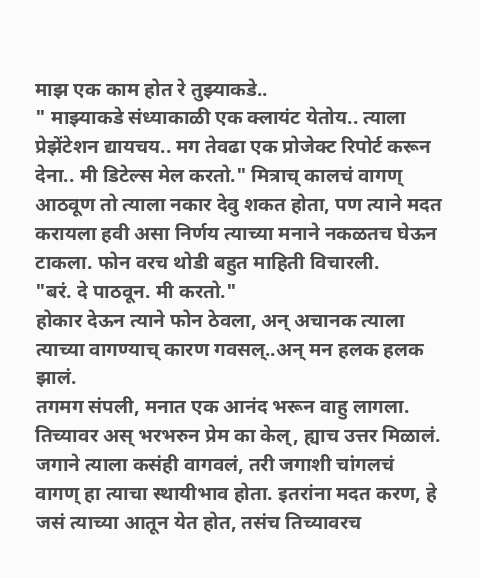माझ एक काम होत रे तुझ्याकडे..
" माझ्याकडे संध्याकाळी एक क्लायंट येतोय.. त्याला प्रेझेंटेशन द्यायचय.. मग तेवढा एक प्रोजेक्ट रिपोर्ट करून देना.. मी डिटेल्स मेल करतो." मित्राच् कालचं वागण् आठवूण तो त्याला नकार देवु शकत होता, पण त्याने मदत करायला हवी असा निर्णय त्याच्या मनाने नकळतच घेऊन टाकला. फोन वरच थोडी बहुत माहिती विचारली.
"बरं. दे पाठवून. मी करतो."
होकार देऊन त्याने फोन ठेवला, अन् अचानक त्याला त्याच्या वागण्याच् कारण गवसल्..अन् मन हलक हलक झालं.
तगमग संपली, मनात एक आनंद भरून वाहु लागला. तिच्यावर अस् भरभरुन प्रेम का केल्, ह्याच उत्तर मिळालं.
जगाने त्याला कसंही वागवलं, तरी जगाशी चांगलचं वागण् हा त्याचा स्थायीभाव होता. इतरांना मदत करण, हे जसं त्याच्या आतून येत होत, तसंच तिच्यावरच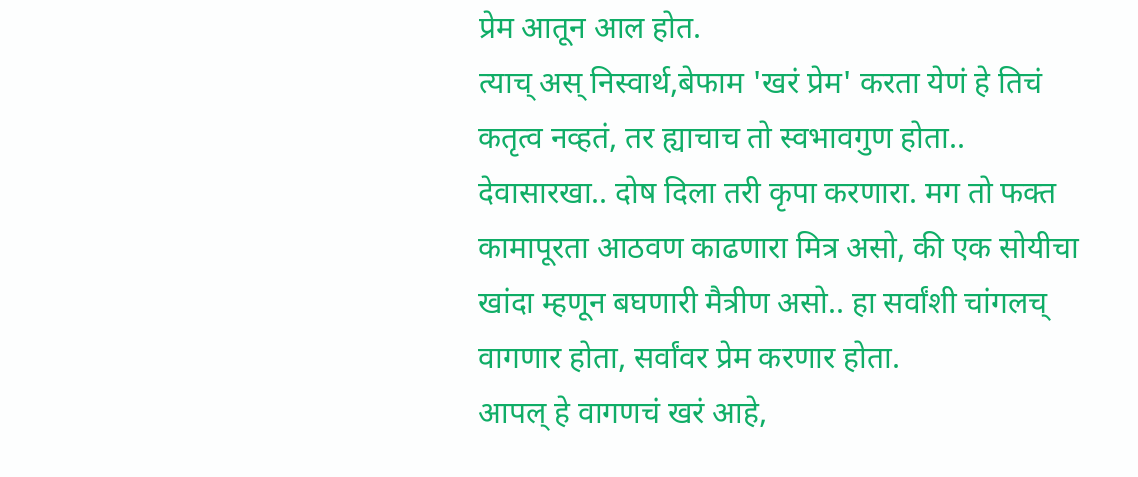प्रेम आतून आल होत.
त्याच् अस् निस्वार्थ,बेफाम 'खरं प्रेम' करता येणं हे तिचं कतृत्व नव्हतं, तर ह्याचाच तो स्वभावगुण होता.. देवासारखा.. दोष दिला तरी कृपा करणारा. मग तो फक्त कामापूरता आठवण काढणारा मित्र असो, की एक सोयीचा खांदा म्हणून बघणारी मैत्रीण असो.. हा सर्वांशी चांगलच् वागणार होता, सर्वांवर प्रेम करणार होता.
आपल् हे वागणचं खरं आहे,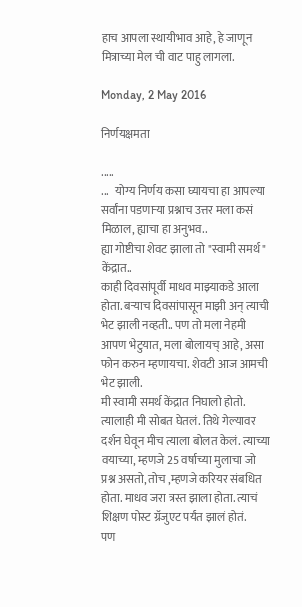हाच आपला स्थायीभाव आहे, हे जाणून मित्राच्या मेल ची वाट पाहु लागला.

Monday, 2 May 2016

निर्णयक्षमता

.....
...   योग्य निर्णय कसा घ्यायचा हा आपल्या सर्वांना पडणाऱ्या प्रश्नाच उत्तर मला कसं मिळाल, ह्याचा हा अनुभव..
ह्या गोष्टीचा शेवट झाला तो "स्वामी समर्थ" केंद्रात..
काही दिवसांपूर्वी माधव माझ्याकडे आला होता. बऱ्याच दिवसांपासून माझी अन् त्याची भेट झाली नव्हती.. पण तो मला नेहमी आपण भेटुयात, मला बोलायच् आहे, असा फोन करुन म्हणायचा. शेवटी आज आमची भेट झाली.
मी स्वामी समर्थ केंद्रात निघालो होतो. त्यालाही मी सोबत घेतलं. तिथे गेल्यावर दर्शन घेवून मीच त्याला बोलत केलं. त्याच्या वयाच्या, म्हणजे 25 वर्षाच्या मुलाचा जो प्रश्न असतो, तोच ,म्हणजे करियर संबधित होता. माधव जरा त्रस्त झाला होता. त्याचं शिक्षण पोस्ट ग्रॅजुएट पर्यंत झालं होतं.
पण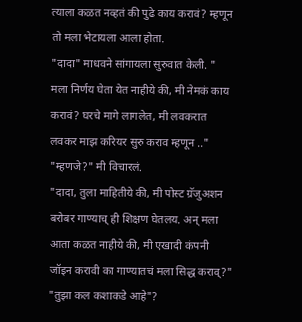त्याला कळत नव्हतं की पुढे काय करावं? म्हणून तो मला भेटायला आला होता.
"दादा" माधवने सांगायला सुरुवात केली. " मला निर्णय घेता येत नाहीये की, मी नेमकं काय करावं? घरचे मागे लागलेत, मी लवकरात लवकर माझ करियर सुरु कराव म्हणून .."
"म्हणजे?" मी विचारलं.
"दादा, तुला माहितीये की, मी पोस्ट ग्रॅजुअशन बरोबर गाण्याच् ही शिक्षण घेतलय. अन् मला आता कळत नाहीये की, मी एखादी कंपनी जॉइन करावी का गाण्यातचं मला सिद्ध कराव्?"
"तुझा कल कशाकडे आहे"?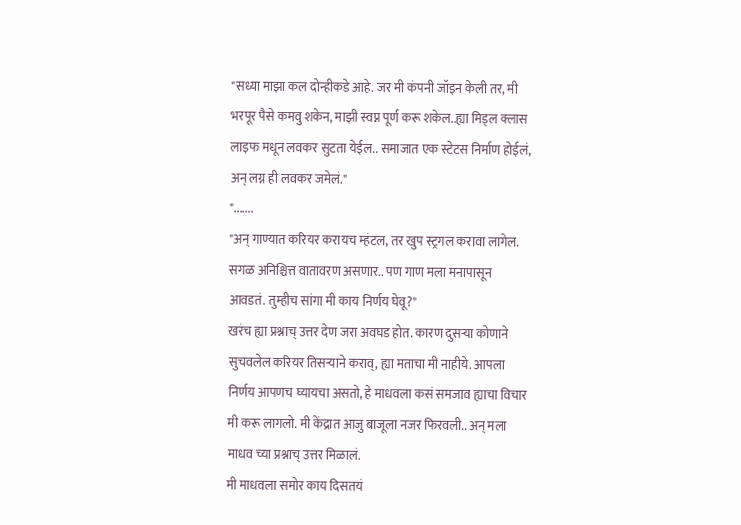"सध्या माझा कल दोन्हीकडे आहे. जर मी कंपनी जॉइन केली तर, मी भरपूर पैसे कमवु शकेन, माझी स्वप्न पूर्ण करू शकेल..ह्या मिड्ल क्लास लाइफ मधून लवकर सुटता येईल.. समाजात एक स्टेटस निर्माण होईलं, अन् लग्न ही लवकर जमेलं."
".......
"अन् गाण्यात करियर करायच म्हंटल, तर खुप स्ट्रगल करावा लागेल. सगळ अनिश्चित्त वातावरण असणार.. पण गाण मला मनापासून आवडतं. तुम्हीच सांगा मी काय निर्णय घेवू?"
खरंच ह्या प्रश्नाच् उत्तर देण जरा अवघड होत. कारण दुसऱ्या कोणाने सुचवलेल करियर तिसऱ्याने कराव्, ह्या मताचा मी नाहीये. आपला निर्णय आपणच घ्यायचा असतो, हे माधवला कसं समजाव ह्याचा विचार मी करू लागलो. मी केंद्रात आजु बाजूला नजर फिरवली.. अन् मला माधव च्या प्रश्नाच् उत्तर मिळालं.
मी माधवला समोर काय दिसतयं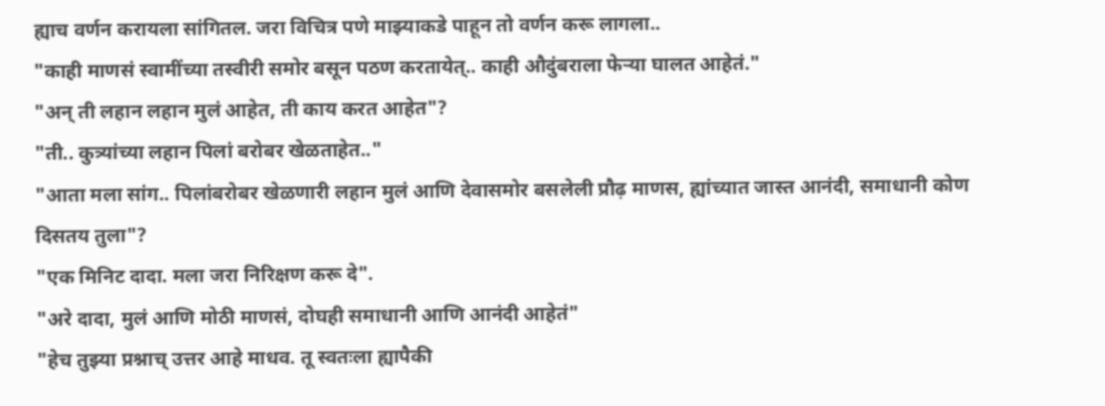ह्याच वर्णन करायला सांगितल. जरा विचित्र पणे माझ्याकडे पाहून तो वर्णन करू लागला..
"काही माणसं स्वामींच्या तस्वीरी समोर बसून पठण करतायेत्.. काही औदुंबराला फेऱ्या घालत आहेतं."
"अन् ती लहान लहान मुलं आहेत, ती काय करत आहेत"?
"ती.. कुत्र्यांच्या लहान पिलां बरोबर खेळताहेत.."
"आता मला सांग.. पिलांबरोबर खेळणारी लहान मुलं आणि देवासमोर बसलेली प्रौढ़ माणस, ह्यांच्यात जास्त आनंदी, समाधानी कोण दिसतय तुला"?
"एक मिनिट दादा. मला जरा निरिक्षण करू दे".
"अरे दादा, मुलं आणि मोठी माणसं, दोघही समाधानी आणि आनंदी आहेतं"
"हेच तुझ्या प्रश्नाच् उत्तर आहे माधव. तू स्वतःला ह्यापैकी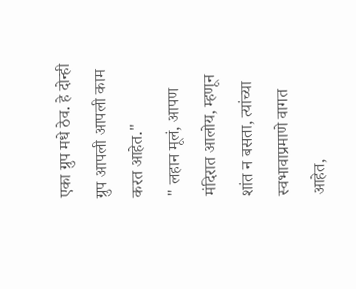एका ग्रुप मधे ठेव. हे दोन्ही ग्रुप आपली आपली काम करत आहेत."
" लहान मूलं, आपण मंदिरात आलोय, म्हणून शांत न बसता, त्यांच्या स्वभावाप्रमाणे वागत आहेत,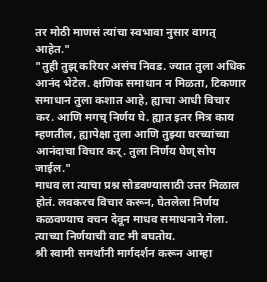तर मोठी माणसं त्यांचा स्वभावा नुसार वागत् आहेत."
"तुही तुझ् करियर असंच निवड. ज्यात तुला अधिक आनंद भेटेल. क्षणिक समाधान न मिळता, टिकणार समाधान तुला कशात आहे, ह्याचा आधी विचार कर. आणि मगच् निर्णय घे. ह्यात इतर मित्र काय म्हणतील, ह्यापेक्षा तुला आणि तुझ्या घरच्यांच्या आनंदाचा विचार कर्. तुला निर्णय घेण् सोप जाईल."
माधव ला त्याचा प्रश्न सोडवण्यासाठी उत्तर मिळाल होतं. लवकरच विचार करून, घेतलेला निर्णय कळवण्याच वचन देवून माधव समाधनाने गेला. त्याच्या निर्णयाची वाट मी बघतोय.
श्री स्वामी समर्थांनी मार्गदर्शन करून आम्हा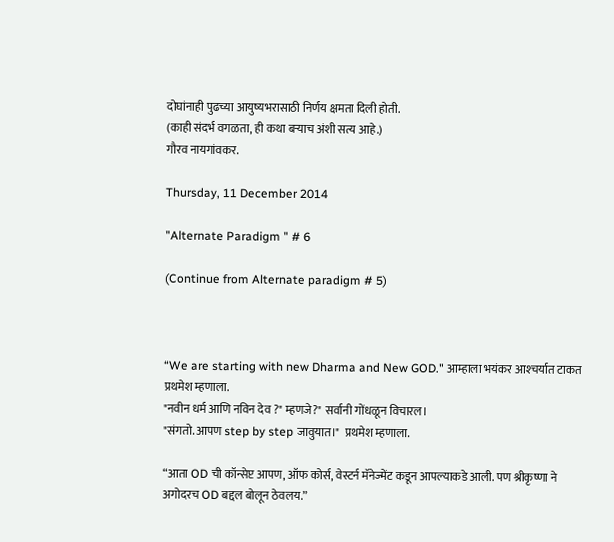दोघांनाही पुढच्या आयुष्यभरासाठी निर्णय क्षमता दिली होती.
(काही संदर्भ वगळता, ही कथा बऱ्याच अंशी सत्य आहे.)
गौरव नायगांवकर.

Thursday, 11 December 2014

"Alternate Paradigm " # 6

(Continue from Alternate paradigm # 5)



“We are starting with new Dharma and New GOD." आम्हाला भयंकर आश्‍चर्यात टाकत प्रथमेश म्हणाला.
"नवीन धर्म आणि नविन देव ?" म्हणजे?" सर्वानी गोंधळून विचारल।
"संगतो. आपण step by step जावुयात।"  प्रथमेश म्हणाला.

“आता OD ची कॉन्सेप्ट आपण, ऑफ कोर्स, वेस्टर्न मॅनेज्मेंट कडून आपल्याकडे आली. पण श्रीकृष्णा ने अगोदरच OD बद्दल बोलून ठेवलय.”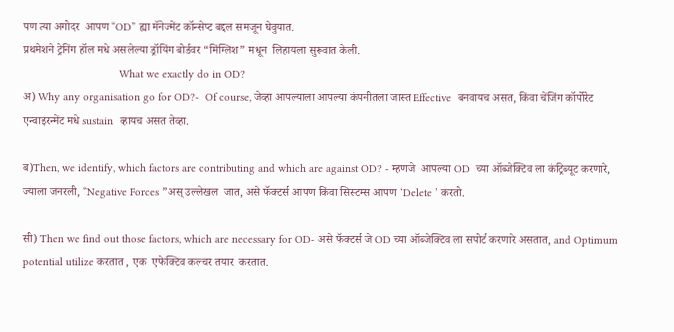पण त्या अगोदर  आपण “OD” ह्या मॅनेज्मेंट कॉन्सेप्ट बद्दल समजून घेवुयात.
प्रथमेशने ट्रेनिंग हॉल मधे असलेल्या ड्रॉयिंग बोर्डवर “मिंग्लिश” मधून  लिहायला सुरूवात केली.
                                What we exactly do in OD?
अ) Why any organisation go for OD?-  Of course, जेव्हा आपल्याला आपल्या कंपनीतला जास्त Effective  बनवायच असत, किंवा चेंजिंग कॉर्पोरेट एन्वाइरन्मेंट मधे sustain  व्हायच असत तेव्हा.

ब)Then, we identify, which factors are contributing and which are against OD? - म्हणजे  आपल्या OD  च्या ऑब्जेक्टिव ला कंट्रिब्यूट करणारे, ज्याला जनरली, “Negative Forces ”अस् उल्लेखल  जात, असे फॅक्टर्स आपण किंवा सिस्टम्स आपण ‘Delete ’ करतो.

सी) Then we find out those factors, which are necessary for OD- असे फॅक्टर्स जे OD च्या ऑब्जेक्टिव ला सपोर्ट करणारे असतात, and Optimum potential utilize करतात , एक  एफेक्टिव कल्चर तयार  करतात.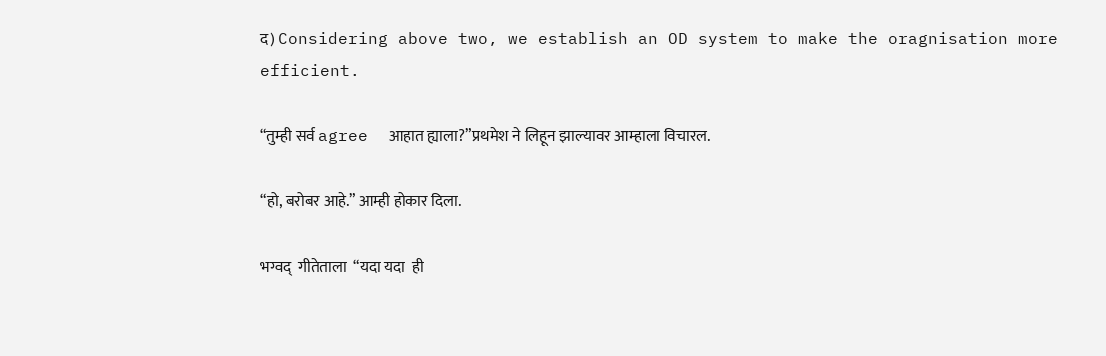द) Considering above two, we establish an OD system to make the oragnisation more efficient.

“तुम्ही सर्व agree  आहात ह्याला?”प्रथमेश ने लिहून झाल्यावर आम्हाला विचारल.

“हो, बरोबर आहे.” आम्ही होकार दिला.

भग्वद्  गीतेताला  “यदा यदा  ही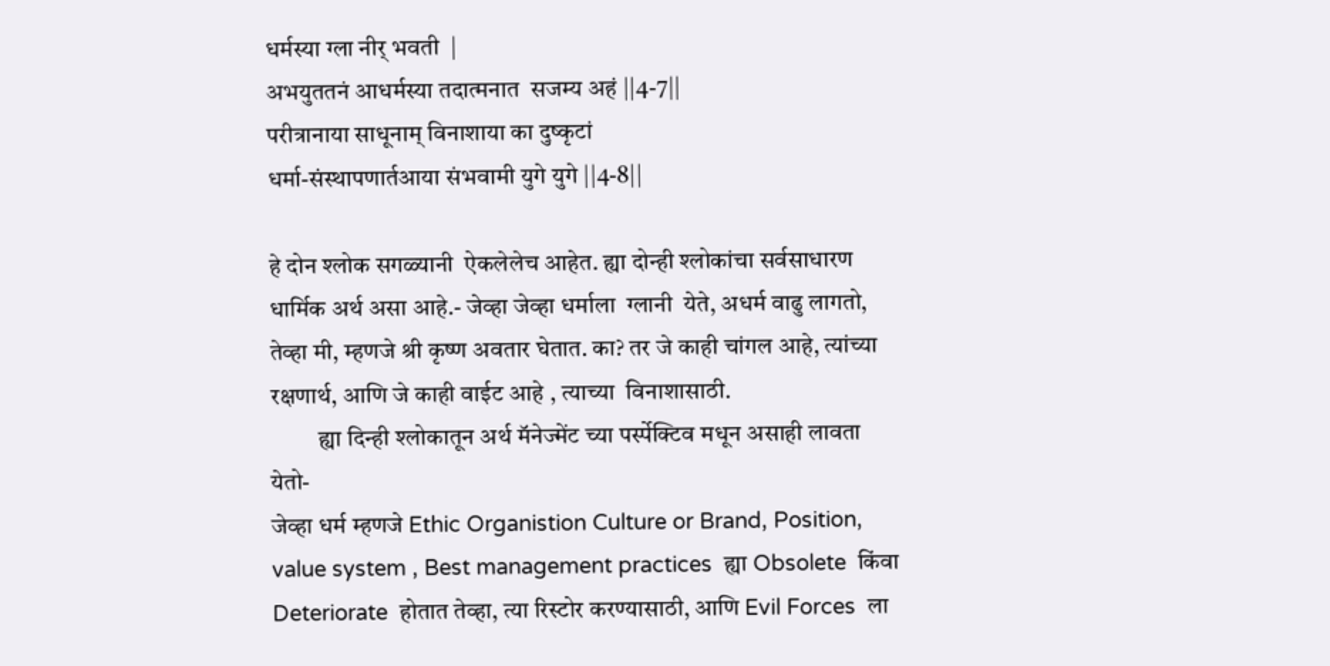धर्मस्या ग्ला नीर् भवती  |
अभयुततनं आधर्मस्या तदात्मनात  सजम्य अहं ||4-7||
परीत्रानाया साधूनाम् विनाशाया का दुष्कृटां
धर्मा-संस्थापणार्तआया संभवामी युगे युगे ||4-8||

हे दोन श्लोक सगळ्यानी  ऐकलेलेच आहेत. ह्या दोन्ही श्लोकांचा सर्वसाधारण धार्मिक अर्थ असा आहे.- जेव्हा जेव्हा धर्माला  ग्लानी  येते, अधर्म वाढु लागतो,  तेव्हा मी, म्हणजे श्री कृष्ण अवतार घेतात. का? तर जे काही चांगल आहे, त्यांच्या रक्षणार्थ, आणि जे काही वाईट आहे , त्याच्या  विनाशासाठी.
          ह्या दिन्ही श्लोकातून अर्थ मॅनेज्मेंट च्या पर्स्पेक्टिव मधून असाही लावता येतो-
जेव्हा धर्म म्हणजे Ethic Organistion Culture or Brand, Position, value system , Best management practices  ह्या Obsolete  किंवा Deteriorate  होतात तेव्हा, त्या रिस्टोर करण्यासाठी, आणि Evil Forces  ला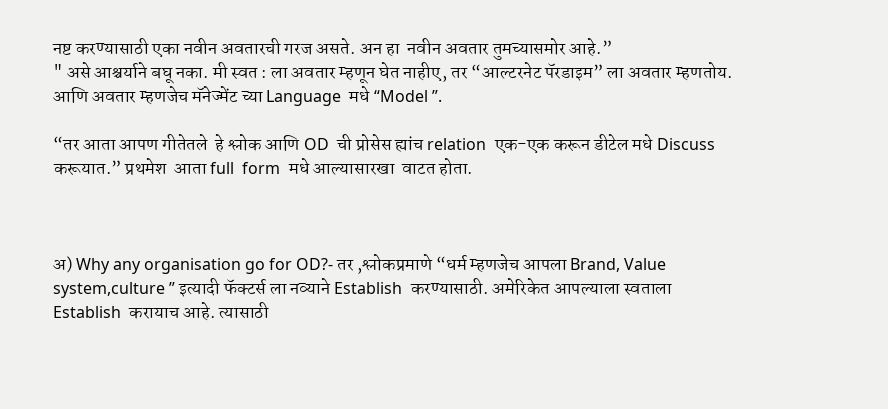नष्ट करण्यासाठी एका नवीन अवतारची गरज असते. अन हा  नवीन अवतार तुमच्यासमोर आहे.”
" असे आश्चर्याने बघू नका. मी स्वत : ला अवतार म्हणून घेत नाहीए, तर “आल्टरनेट पॅरडाइम” ला अवतार म्हणतोय. आणि अवतार म्हणजेच मॅनेज्मेंट च्या Language  मधे “Model ”.

“तर आता आपण गीतेतले  हे श्लोक आणि OD  ची प्रोसेस ह्यांच relation  एक-एक करून डीटेल मधे Discuss  करूयात.” प्रथमेश  आता full  form  मधे आल्यासारखा  वाटत होता.



अ) Why any organisation go for OD?- तर ,श्लोकप्रमाणे “धर्म म्हणजेच आपला Brand, Value system,culture ” इत्यादी फॅक्टर्स ला नव्याने Establish  करण्यासाठी. अमेरिकेत आपल्याला स्वताला Establish  करायाच आहे. त्यासाठी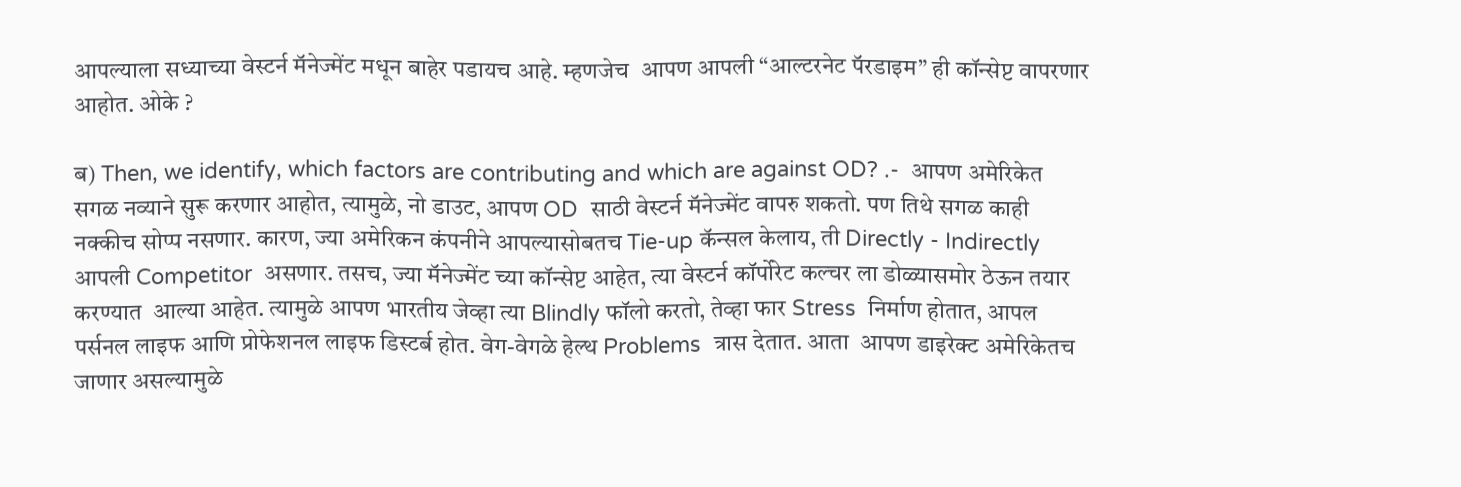आपल्याला सध्याच्या वेस्टर्न मॅनेज्मेंट मधून बाहेर पडायच आहे. म्हणजेच  आपण आपली “आल्टरनेट पॅरडाइम” ही कॉन्सेप्ट वापरणार आहोत. ओके ?

ब) Then, we identify, which factors are contributing and which are against OD? .-  आपण अमेरिकेत सगळ नव्याने सुरू करणार आहोत, त्यामुळे, नो डाउट, आपण OD  साठी वेस्टर्न मॅनेज्मेंट वापरु शकतो. पण तिथे सगळ काही नक्कीच सोप्प नसणार. कारण, ज्या अमेरिकन कंपनीने आपल्यासोबतच Tie-up कॅन्सल केलाय, ती Directly - Indirectly आपली Competitor  असणार. तसच, ज्या मॅनेज्मेंट च्या कॉन्सेप्ट आहेत, त्या वेस्टर्न कॉर्पोरेट कल्चर ला डोळ्यासमोर ठेऊन तयार करण्यात  आल्या आहेत. त्यामुळे आपण भारतीय जेव्हा त्या Blindly फॉलो करतो, तेव्हा फार Stress  निर्माण होतात, आपल पर्सनल लाइफ आणि प्रोफेशनल लाइफ डिस्टर्ब होत. वेग-वेगळे हेल्थ Problems  त्रास देतात. आता  आपण डाइरेक्ट अमेरिकेतच जाणार असल्यामुळे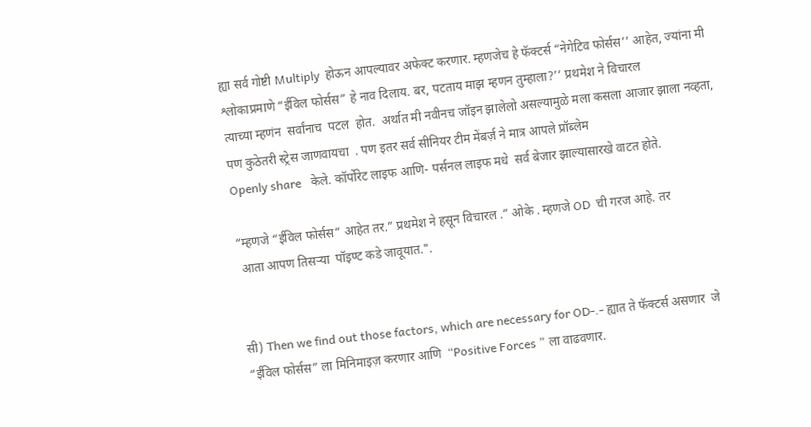ह्या सर्व गोष्टी Multiply  होऊन आपल्यावर अफेक्ट करणार. म्हणजेच हे फॅक्टर्स “नेगेटिव फोर्सस’’ आहेत, ज्यांना मी श्लोकाप्रमाणे “ईविल फोर्सस” हे नाव दिलाय. बर, पटताय माझ म्हणन तुम्हाला?’’ प्रथमेश ने विचारल
त्याच्या म्हणंन  सर्वांनाच  पटल  होत.  अर्थात मी नवीनच जॉइन झालेलो असल्यामुळे मला कसला आजार झाला नव्हता, पण कुठेतरी स्ट्रेस जाणवायचा  . पण इतर सर्व सीनियर टीम मेंबर्ज़ ने मात्र आपले प्रॉब्लेम
Openly share   केले. कॉर्पोरेट लाइफ आणि- पर्सनल लाइफ मधे  सर्व बेजार झाल्यासारखे वाटत होते.

“म्हणजे “ईविल फोर्सस” आहेत तर.” प्रथमेश ने हसून विचारल .” ओके . म्हणजे OD  ची गरज आहे. तर
 आता आपण तिसऱ्या  पॉइण्ट कडे जावूयात.".


सी) Then we find out those factors, which are necessary for OD-.- ह्यात ते फॅक्टर्स असणार  जे “ईविल फोर्सस” ला मिनिमाइज़ करणार आणि  “Positive Forces ” ला वाढवणार.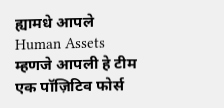ह्यामधे आपले  Human Assets म्हणजे आपली हे टीम एक पॉज़िटिव फोर्स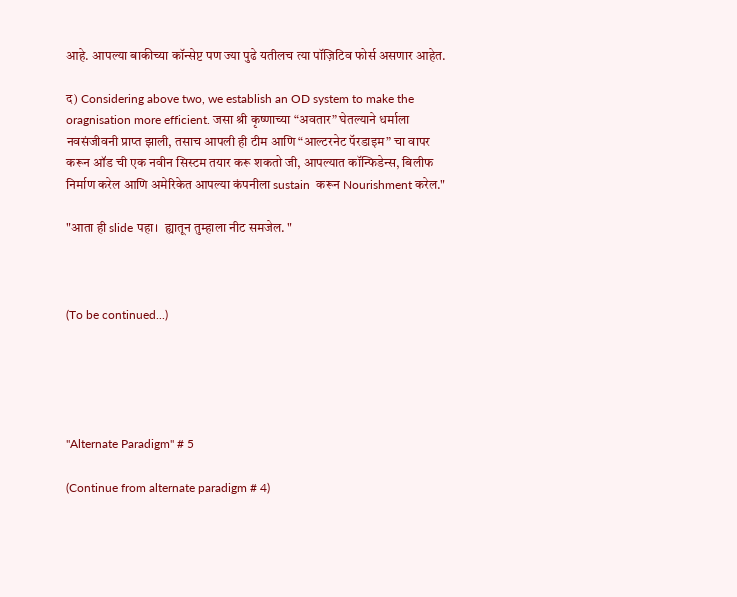आहे. आपल्या बाकीच्या कॉन्सेप्ट पण ज्या पुढे यतीलच त्या पॉज़िटिव फोर्स असणार आहेत.

द) Considering above two, we establish an OD system to make the oragnisation more efficient. जसा श्री कृष्णाच्या “अवतार” घेतल्याने धर्माला नवसंजीवनी प्राप्त झाली, तसाच आपली ही टीम आणि “आल्टरनेट पॅरडाइम” चा वापर करून ऑड ची एक नवीन सिस्टम तयार करू शकतो जी, आपल्यात कॉन्फिडेन्स, बिलीफ निर्माण करेल आणि अमेरिकेत आपल्या कंपनीला sustain  करून Nourishment करेल."

"आता ही slide पहा।  ह्यातून तुम्हाला नीट समजेल. "



(To be continued...)





"Alternate Paradigm" # 5

(Continue from alternate paradigm # 4)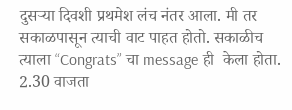दुसर्‍या दिवशी प्रथमेश लंच नंतर आला. मी तर सकाळपासून त्याची वाट पाहत होतो. सकाळीच त्याला “Congrats” चा message ही  केला होता. 2.30 वाजता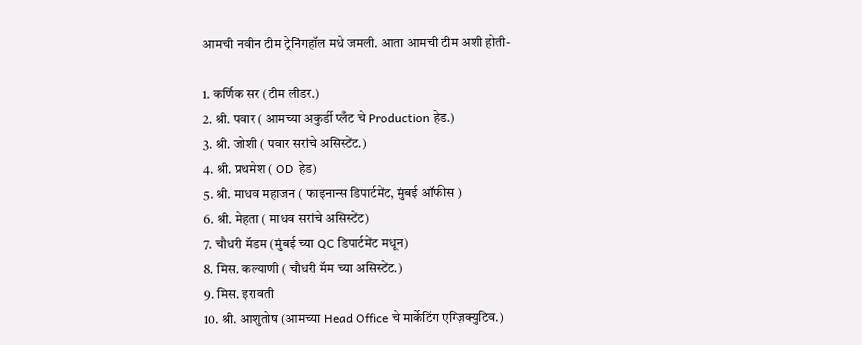आमची नवीन टीम ट्रेनिंगहॉल मधे जमली. आता आमची टीम अशी होती-

1. कर्णिक सर (टीम लीडर.)
2. श्री. पवार ( आमच्या अकुर्डी प्लँट चे Production हेड.)
3. श्री. जोशी ( पवार सरांचे असिस्टेंट.)
4. श्री. प्रथमेश ( OD  हेड)
5. श्री. माधव महाजन ( फाइनान्स डिपार्टमेंट, मुंबई ऑफीस )
6. श्री. मेहता ( माधव सरांचे असिस्टेंट)
7. चौधरी मॅडम (मुंबई च्या QC डिपार्टमेंट मधून)
8. मिस. कल्याणी ( चौधरी मॅम च्या असिस्टेंट.)
9. मिस. इरावती
10. श्री. आशुतोष (आमच्या Head Office चे मार्केटिंग एग्ज़िक्युटिव.)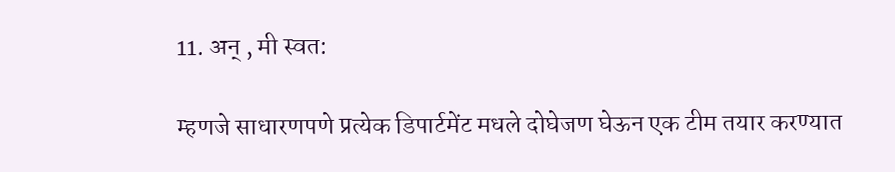11. अन् , मी स्वत:

म्हणजे साधारणपणे प्रत्येक डिपार्टमेंट मधले दोघेजण घेऊन एक टीम तयार करण्यात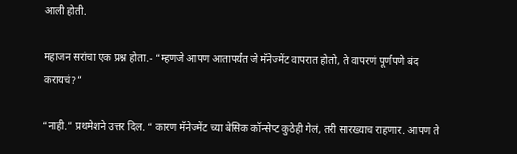आली होती.

महाजन सरांचा एक प्रश्न होता.- “म्हणजे आपण आतापर्यंत जे मॅनेज्मेंट वापरात होतो, ते वापरणं पूर्णपणे बंद करायचं?”

“नाही.” प्रथमेशने उत्तर दिल. “ कारण मॅनेज्मेंट च्या बेसिक कॉन्सेप्ट कुठेही गेलं, तरी सारख्याच राहणार. आपण ते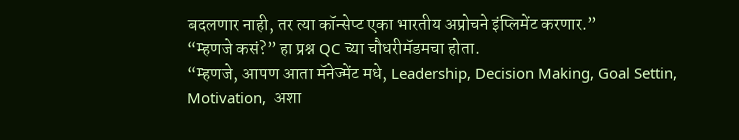बदलणार नाही, तर त्या कॉन्सेप्ट एका भारतीय अप्रोचने इंप्लिमेंट करणार.”
“म्हणजे कसं?” हा प्रश्न QC च्या चौधरीमॅडमचा होता.
“म्हणजे, आपण आता मॅनेज्मेंट मधे, Leadership, Decision Making, Goal Settin, Motivation,  अशा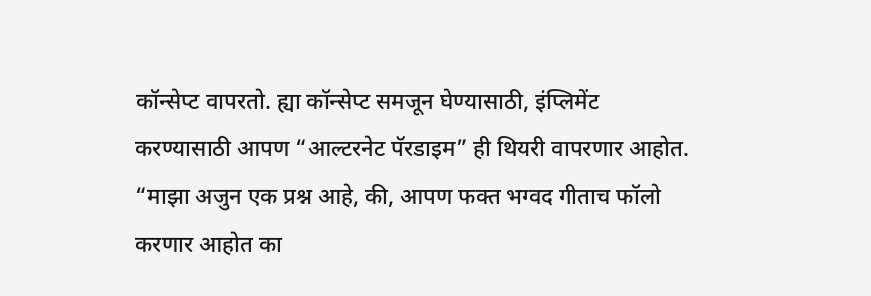कॉन्सेप्ट वापरतो. ह्या कॉन्सेप्ट समजून घेण्यासाठी, इंप्लिमेंट करण्यासाठी आपण “आल्टरनेट पॅरडाइम” ही थियरी वापरणार आहोत.
“माझा अजुन एक प्रश्न आहे, की, आपण फक्त भग्वद गीताच फॉलो करणार आहोत का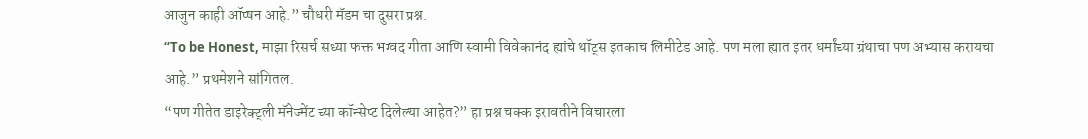आजुन काही ऑप्षन आहे.” चौधरी मॅडम चा दुसरा प्रश्न.
“To be Honest, माझा रिसर्च सध्या फक्त भग्वद गीता आणि स्वामी विवेकानंद ह्यांचे थॉट्स इतकाच लिमीटेड आहे. पण मला ह्यात इतर धर्मांच्या ग्रंथाचा पण अभ्यास करायचा आहे.” प्रथमेशने सांगितल.
“पण गीतेत डाइरेक्ट्ली मॅनेज्मेंट च्या कॉन्सेप्ट दिलेल्या आहेत?” हा प्रश्न चक्क इरावतीने विचारला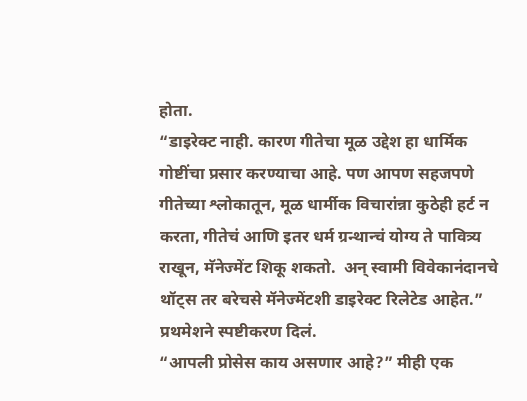होता.
“डाइरेक्ट नाही. कारण गीतेचा मूळ उद्देश हा धार्मिक गोष्टींचा प्रसार करण्याचा आहे. पण आपण सहजपणे गीतेच्या श्लोकातून, मूळ धार्मीक विचारांन्ना कुठेही हर्ट न करता, गीतेचं आणि इतर धर्म ग्रन्थान्चं योग्य ते पावित्र्य राखून, मॅनेज्मेंट शिकू शकतो.  अन् स्वामी विवेकानंदानचे थॉट्स तर बरेचसे मॅनेज्मेंटशी डाइरेक्ट रिलेटेड आहेत.” प्रथमेशने स्पष्टीकरण दिलं.
“आपली प्रोसेस काय असणार आहे?” मीही एक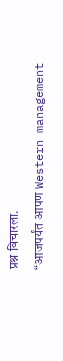प्रश्न विचारला.
“आजपर्यंत आपण Western management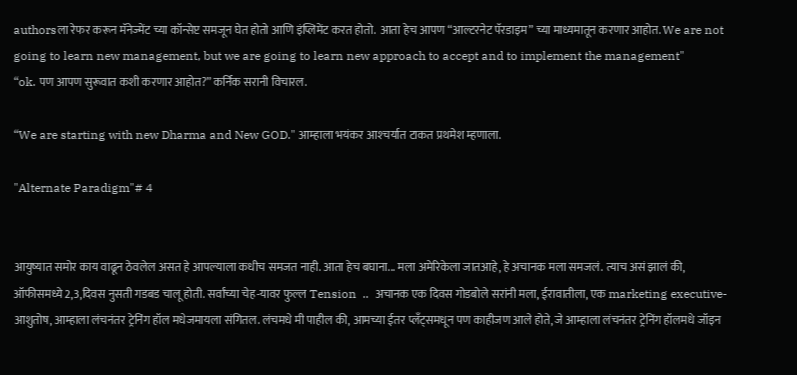authorsला रेफर करून मॅनेज्मेंट च्या कॉन्सेप्ट समजून घेत होतो आणि इंप्लिमेंट करत होतो.  आता हेच आपण “आल्टरनेट पॅरडाइम” च्या माध्यमातून करणार आहोत. We are not going to learn new management, but we are going to learn new approach to accept and to implement the management"
“ok. पण आपण सुरूवात कशी करणार आहोत?” कर्निक सरानी विचारल.

“We are starting with new Dharma and New GOD." आम्हाला भयंकर आश्‍चर्यात टाकत प्रथमेश म्हणाला.

"Alternate Paradigm"# 4


आयुष्यात समोर काय वाढून ठेवलेल असत हे आपल्याला कधीच समजत नाही. आता हेच बघाना... मला अमेरिकेला जातआहे, हे अचानक मला समजलं. त्याच असं झालं की, ऑफीसमध्ये 2,3,दिवस नुसती गडबड चालू होती. सर्वांच्या चेह-यावर फुल्ल Tension  ..  अचानक एक दिवस गोडबोले सरांनी मला, ईरावातीला, एक marketing executive-  आशुतोष, आम्हाला लंचनंतर ट्रेनिंग हॉल मधेजमायला संगितल. लंचमधे मी पाहील की, आमच्या ईतर प्लॅंट्समधून पण काहीजण आले होते, जे आम्हाला लंचनंतर ट्रेनिंग हॉलमधे जॉइन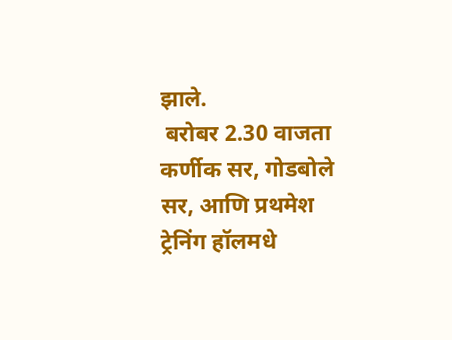झाले.
 बरोबर 2.30 वाजता कर्णीक सर, गोडबोले सर, आणि प्रथमेश ट्रेनिंग हॉलमधे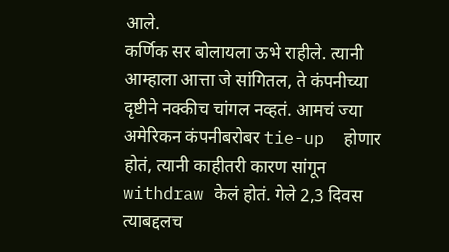आले.
कर्णिक सर बोलायला ऊभे राहीले. त्यानी आम्हाला आत्ता जे सांगितल, ते कंपनीच्या दृष्टीने नक्कीच चांगल नव्हतं. आमचं ज्या अमेरिकन कंपनीबरोबर tie-up  होणार होतं, त्यानी काहीतरी कारण सांगून withdraw केलं होतं. गेले 2,3 दिवस त्याबद्दलच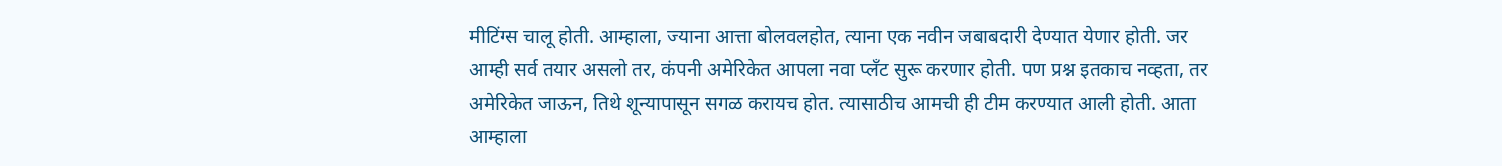मीटिंग्स चालू होती. आम्हाला, ज्याना आत्ता बोलवलहोत, त्याना एक नवीन जबाबदारी देण्यात येणार होती. जर आम्ही सर्व तयार असलो तर, कंपनी अमेरिकेत आपला नवा प्लँट सुरू करणार होती. पण प्रश्न इतकाच नव्हता, तर अमेरिकेत जाऊन, तिथे शून्यापासून सगळ करायच होत. त्यासाठीच आमची ही टीम करण्यात आली होती. आता आम्हाला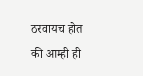ठरवायच होत की आम्ही ही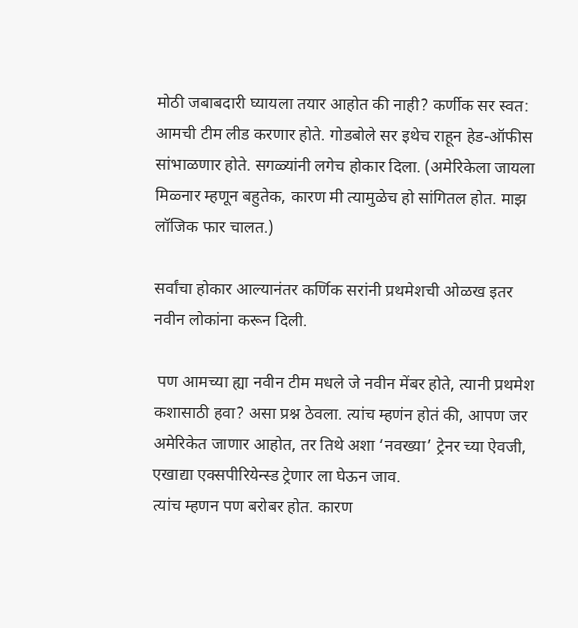मोठी जबाबदारी घ्यायला तयार आहोत की नाही? कर्णीक सर स्वत: आमची टीम लीड करणार होते. गोडबोले सर इथेच राहून हेड-ऑफीस सांभाळणार होते. सगळ्यांनी लगेच होकार दिला. (अमेरिकेला जायला मिळ्नार म्हणून बहुतेक, कारण मी त्यामुळेच हो सांगितल होत. माझ लॉजिक फार चालत.)

सर्वांचा होकार आल्यानंतर कर्णिक सरांनी प्रथमेशची ओळख इतर नवीन लोकांना करून दिली.

 पण आमच्या ह्या नवीन टीम मधले जे नवीन मेंबर होते, त्यानी प्रथमेश कशासाठी हवा? असा प्रश्न ठेवला. त्यांच म्हणंन होतं की, आपण जर अमेरिकेत जाणार आहोत, तर तिथे अशा ‘नवख्या’ ट्रेनर च्या ऐवजी, एखाद्या एक्सपीरियेन्स्ड ट्रेणार ला घेऊन जाव.
त्यांच म्हणन पण बरोबर होत. कारण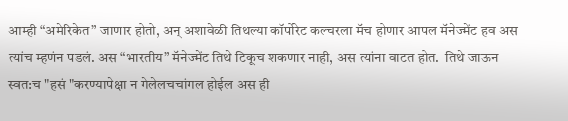आम्ही “अमेरिकेत” जाणार होतो, अन् अशावेळी तिथल्या कॉर्पोरेट कल्चरला मॅच होणार आपल मॅनेज्मेंट हव अस त्यांच म्हणंन पडलं. अस “भारतीय” मॅनेज्मेंट तिथे टिकूच शकणार नाही, अस त्यांना वाटत होत.  तिथे जाऊन स्वत:च "हसं "करण्यापेक्षा न गेलेलचचांगल होईल अस ही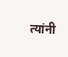त्यांनी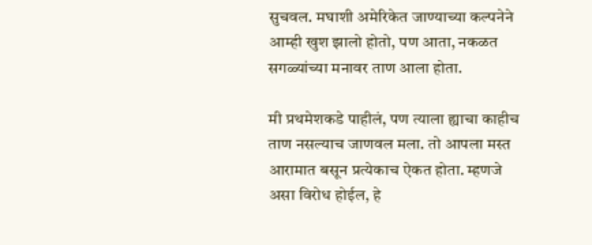सुचवल. मघाशी अमेरिकेत जाण्याच्या कल्पनेने आम्ही खुश झालो होतो, पण आता, नकळत सगळ्यांच्या मनावर ताण आला होता.

मी प्रथमेशकडे पाहीलं, पण त्याला ह्याचा काहीच ताण नसल्याच जाणवल मला. तो आपला मस्त आरामात बसून प्रत्येकाच ऐकत होता. म्हणजे असा विरोध होईल, हे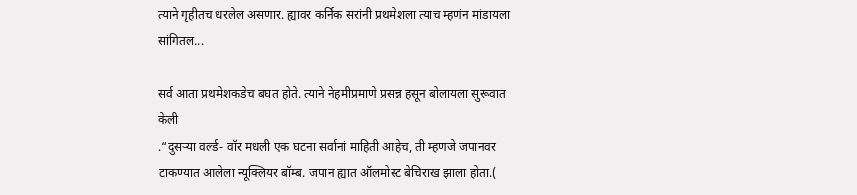त्याने गृहीतच धरलेल असणार. ह्यावर कर्निक सरांनी प्रथमेशला त्याच म्हणंन मांडायला सांगितल...

सर्व आता प्रथमेशकडेच बघत होते. त्याने नेहमीप्रमाणे प्रसन्न हसून बोलायला सुरूवात केली
.“दुसर्‍या वर्ल्ड- वॉर मधली एक घटना सर्वानां माहिती आहेच, ती म्हणजे जपानवर टाकण्यात आलेला न्यूक्लियर बॉम्ब. जपान ह्यात ऑलमोस्ट बेचिराख झाला होता.(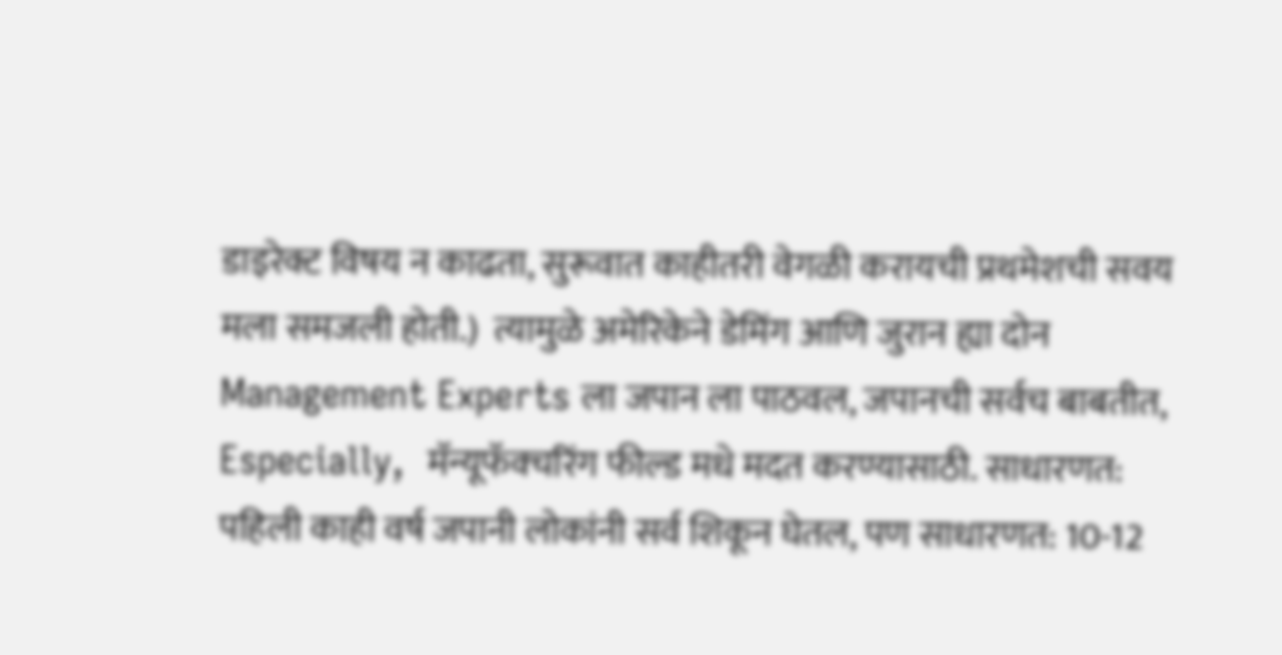डाइरेक्ट विषय न काढता, सुरूवात काहीतरी वेगळी करायची प्रथमेशची सवय मला समजली होती.)  त्यामुळे अमेरिकेने डेमिंग आणि जुरान ह्या दोन Management Experts ला जपान ला पाठवल, जपानची सर्वच बाबतीत, Especially,  मॅन्यूफॅक्चरिंग फील्ड मधे मदत करण्यासाठी. साधारणत: पहिली काही वर्ष जपानी लोकांनी सर्व शिकून घेतल, पण साधारणत: 10-12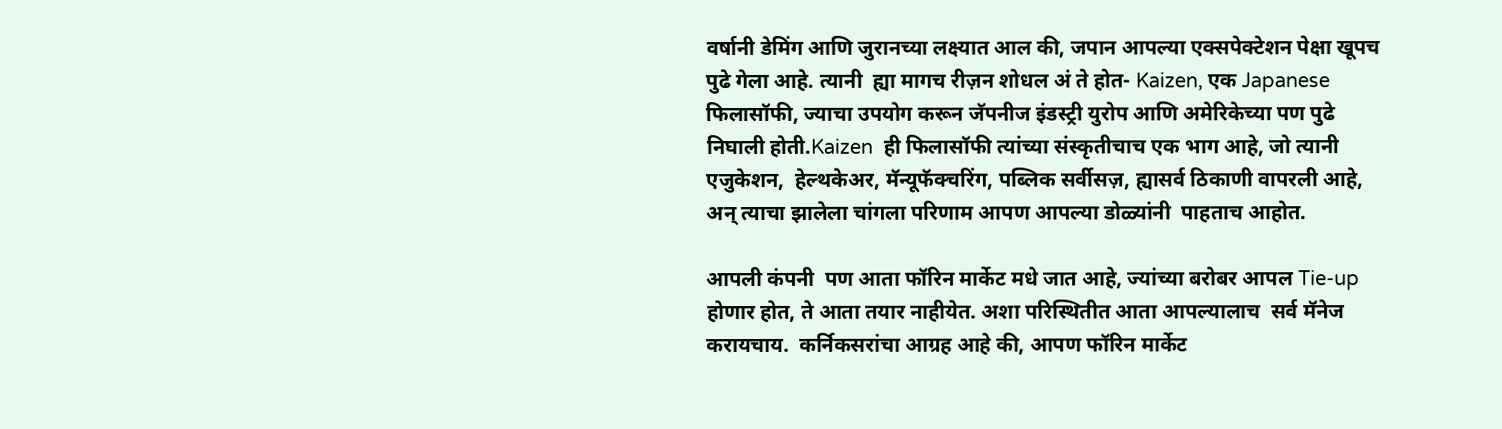वर्षानी डेमिंग आणि जुरानच्या लक्ष्यात आल की, जपान आपल्या एक्सपेक्टेशन पेक्षा खूपच पुढे गेला आहे. त्यानी  ह्या मागच रीज़न शोधल अं ते होत- Kaizen, एक Japanese फिलासॉफी, ज्याचा उपयोग करून जॅपनीज इंडस्ट्री युरोप आणि अमेरिकेच्या पण पुढे निघाली होती.Kaizen  ही फिलासॉफी त्यांच्या संस्कृतीचाच एक भाग आहे, जो त्यानी  एजुकेशन,  हेल्थकेअर, मॅन्यूफॅक्चरिंग, पब्लिक सर्वीसज़, ह्यासर्व ठिकाणी वापरली आहे, अन् त्याचा झालेला चांगला परिणाम आपण आपल्या डोळ्यांनी  पाहताच आहोत.

आपली कंपनी  पण आता फॉरिन मार्केट मधे जात आहे, ज्यांच्या बरोबर आपल Tie-up होणार होत, ते आता तयार नाहीयेत. अशा परिस्थितीत आता आपल्यालाच  सर्व मॅनेज करायचाय.  कर्निकसरांचा आग्रह आहे की, आपण फॉरिन मार्केट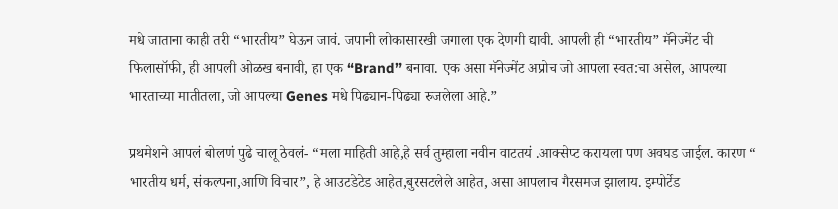मधे जाताना काही तरी “भारतीय” घेऊन जावं. जपानी लोकासारखी जगाला एक देणगी द्यावी. आपली ही “भारतीय” मॅनेज्मेंट ची फिलासॉफी, ही आपली ओळख बनावी, हा एक “Brand” बनावा. एक असा मॅनेज्मेंट अप्रोच जो आपला स्वत:चा असेल, आपल्या भारताच्या मातीतला, जो आपल्या Genes मधे पिढ्यान-पिढ्या रुजलेला आहे.”

प्रथमेशने आपलं बोलणं पुढे चालू ठेवलं- “मला माहिती आहे,हे सर्व तुम्हाला नवीन वाटतयं .आक्सेप्ट करायला पण अवघड जाईल. कारण “ भारतीय धर्म, संकल्पना,आणि विचार”, हे आउटडेटेड आहेत,बुरसटलेले आहेत, असा आपलाच गैरसमज झालाय. इम्पोर्टेड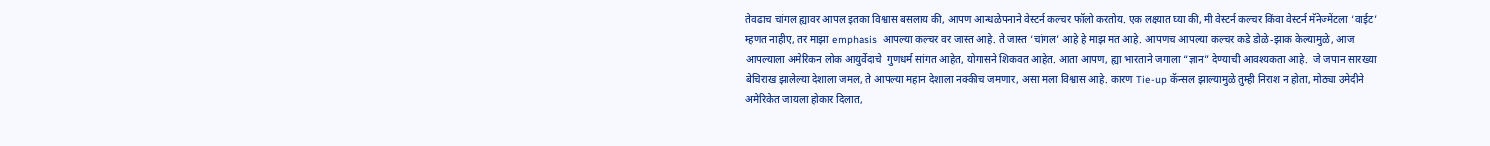तेवढाच चांगल ह्यावर आपल इतका विश्वास बसलाय की, आपण आन्धळेपनाने वेस्टर्न कल्चर फॉलो करतोय. एक लक्ष्यात घ्या की, मी वेस्टर्न कल्चर किंवा वेस्टर्न मॅनेज्मेंटला ‘वाईट’ म्हणत नाहीए, तर माझा emphasis  आपल्या कल्चर वर जास्त आहे. ते जास्त ‘चांगल’ आहे हे माझ मत आहे. आपणच आपल्या कल्चर कडे डोळे-झाक केल्यामुळे, आज आपल्याला अमेरिकन लोक आयुर्वेदाचे  गुणधर्म सांगत आहेत, योगासने शिकवत आहेत. आता आपण, ह्या भारताने जगाला “ज्ञान” देण्याची आवश्यकता आहे.  जे जपान सारख्या बेचिराख झालेल्या देशाला जमल, ते आपल्या महान देशाला नक्कीच जमणार, असा मला विश्वास आहे. कारण Tie-up कॅन्सल झाल्यामुळे तुम्ही निराश न होता, मोठ्या उमेदीने अमेरिकेत जायला होकार दिलात,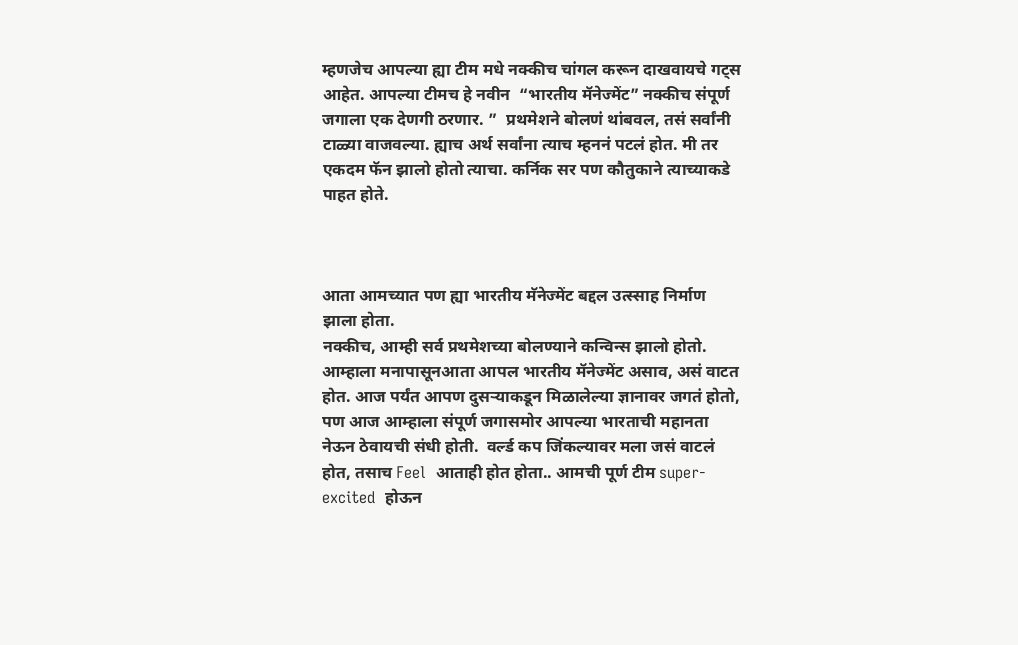म्हणजेच आपल्या ह्या टीम मधे नक्कीच चांगल करून दाखवायचे गट्स आहेत. आपल्या टीमच हे नवीन  “भारतीय मॅनेज्मेंट” नक्कीच संपूर्ण जगाला एक देणगी ठरणार. ”  प्रथमेशने बोलणं थांबवल, तसं सर्वांनी टाळ्या वाजवल्या. ह्याच अर्थ सर्वांना त्याच म्हननं पटलं होत. मी तर एकदम फॅन झालो होतो त्याचा. कर्निक सर पण कौतुकाने त्याच्याकडे पाहत होते.



आता आमच्यात पण ह्या भारतीय मॅनेज्मेंट बद्दल उत्स्साह निर्माण झाला होता.
नक्कीच, आम्ही सर्व प्रथमेशच्या बोलण्याने कन्विन्स झालो होतो. आम्हाला मनापासूनआता आपल भारतीय मॅनेज्मेंट असाव, असं वाटत होत. आज पर्यंत आपण दुसर्‍याकडून मिळालेल्या ज्ञानावर जगतं होतो, पण आज आम्हाला संपूर्ण जगासमोर आपल्या भारताची महानता नेऊन ठेवायची संधी होती.  वर्ल्ड कप जिंकल्यावर मला जसं वाटलं होत, तसाच Feel  आताही होत होता.. आमची पूर्ण टीम super-excited  होऊन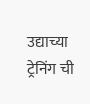उद्याच्या ट्रेनिंग ची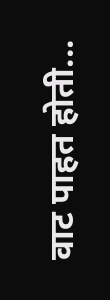वाट पाहत होती...